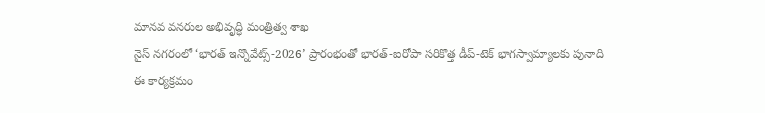మానవ వనరుల అభివృద్ధి మంత్రిత్వ శాఖ
నైస్ నగరంలో ‘భారత్ ఇన్నొవేట్స్-2026’ ప్రారంభంతో భారత్-ఐరోపా సరికొత్త డీప్-టెక్ భాగస్వామ్యాలకు పునాది
ఈ కార్యక్రమం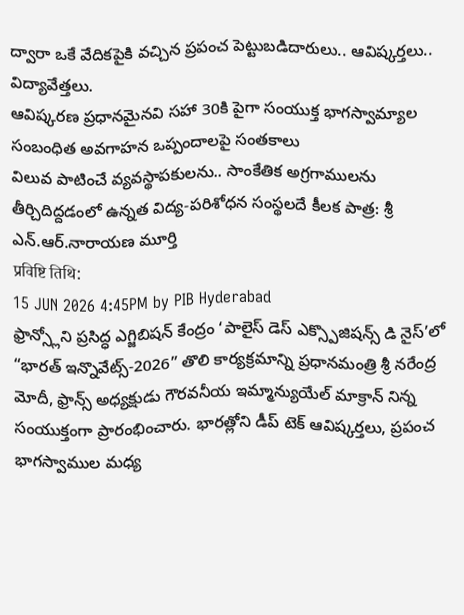ద్వారా ఒకే వేదికపైకి వచ్చిన ప్రపంచ పెట్టుబడిదారులు.. ఆవిష్కర్తలు.. విద్యావేత్తలు.
ఆవిష్కరణ ప్రధానమైనవి సహా 30కి పైగా సంయుక్త భాగస్వామ్యాల సంబంధిత అవగాహన ఒప్పందాలపై సంతకాలు
విలువ పాటించే వ్యవస్థాపకులను.. సాంకేతిక అగ్రగాములను తీర్చిదిద్దడంలో ఉన్నత విద్య-పరిశోధన సంస్థలదే కీలక పాత్ర: శ్రీ ఎన్.ఆర్.నారాయణ మూర్తి
प्रविष्टि तिथि:
15 JUN 2026 4:45PM by PIB Hyderabad
ఫ్రాన్స్లోని ప్రసిద్ధ ఎగ్జిబిషన్ కేంద్రం ‘పాలైస్ డెస్ ఎక్స్పొజిషన్స్ డి నైస్’లో “భారత్ ఇన్నొవేట్స్-2026” తొలి కార్యక్రమాన్ని ప్రధానమంత్రి శ్రీ నరేంద్ర మోదీ, ఫ్రాన్స్ అధ్యక్షుడు గౌరవనీయ ఇమ్మాన్యుయేల్ మాక్రాన్ నిన్న సంయుక్తంగా ప్రారంభించారు. భారత్లోని డీప్ టెక్ ఆవిష్కర్తలు, ప్రపంచ భాగస్వాముల మధ్య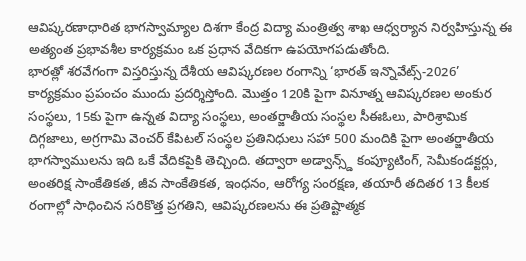ఆవిష్కరణాధారిత భాగస్వామ్యాల దిశగా కేంద్ర విద్యా మంత్రిత్వ శాఖ ఆధ్వర్యాన నిర్వహిస్తున్న ఈ అత్యంత ప్రభావశీల కార్యక్రమం ఒక ప్రధాన వేదికగా ఉపయోగపడుతోంది.
భారత్లో శరవేగంగా విస్తరిస్తున్న దేశీయ ఆవిష్కరణల రంగాన్ని ‘భారత్ ఇన్నొవేట్స్-2026’ కార్యక్రమం ప్రపంచం ముందు ప్రదర్శిస్తోంది. మొత్తం 120కి పైగా వినూత్న ఆవిష్కరణల అంకుర సంస్థలు, 15కు పైగా ఉన్నత విద్యా సంస్థలు, అంతర్జాతీయ సంస్థల సీఈఓలు, పారిశ్రామిక దిగ్గజాలు, అగ్రగామి వెంచర్ కేపిటల్ సంస్థల ప్రతినిధులు సహా 500 మందికి పైగా అంతర్జాతీయ భాగస్వాములను ఇది ఒకే వేదికపైకి తెచ్చింది. తద్వారా అడ్వాన్స్డ్ కంప్యూటింగ్, సెమీకండక్టర్లు, అంతరిక్ష సాంకేతికత, జీవ సాంకేతికత, ఇంధనం, ఆరోగ్య సంరక్షణ, తయారీ తదితర 13 కీలక రంగాల్లో సాధించిన సరికొత్త ప్రగతిని, ఆవిష్కరణలను ఈ ప్రతిష్టాత్మక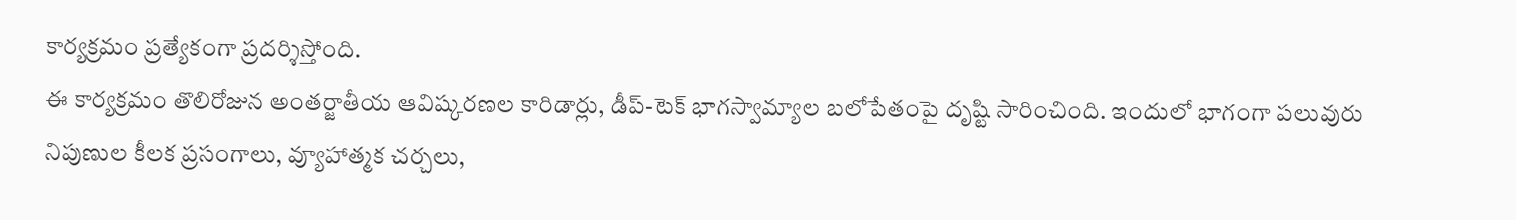కార్యక్రమం ప్రత్యేకంగా ప్రదర్శిస్తోంది.
ఈ కార్యక్రమం తొలిరోజున అంతర్జాతీయ ఆవిష్కరణల కారిడార్లు, డీప్-టెక్ భాగస్వామ్యాల బలోపేతంపై దృష్టి సారించింది. ఇందులో భాగంగా పలువురు నిపుణుల కీలక ప్రసంగాలు, వ్యూహాత్మక చర్చలు,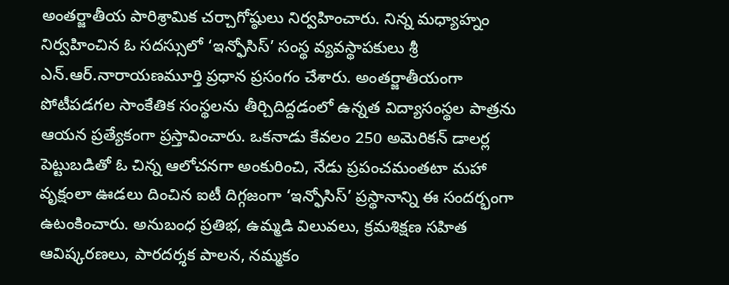అంతర్జాతీయ పారిశ్రామిక చర్చాగోష్ఠులు నిర్వహించారు. నిన్న మధ్యాహ్నం నిర్వహించిన ఓ సదస్సులో ‘ఇన్ఫోసిస్’ సంస్థ వ్యవస్థాపకులు శ్రీ ఎన్.ఆర్.నారాయణమూర్తి ప్రధాన ప్రసంగం చేశారు. అంతర్జాతీయంగా పోటీపడగల సాంకేతిక సంస్థలను తీర్చిదిద్దడంలో ఉన్నత విద్యాసంస్థల పాత్రను ఆయన ప్రత్యేకంగా ప్రస్తావించారు. ఒకనాడు కేవలం 250 అమెరికన్ డాలర్ల పెట్టుబడితో ఓ చిన్న ఆలోచనగా అంకురించి, నేడు ప్రపంచమంతటా మహా వృక్షంలా ఊడలు దించిన ఐటీ దిగ్గజంగా ‘ఇన్ఫోసిస్’ ప్రస్థానాన్ని ఈ సందర్భంగా ఉటంకించారు. అనుబంధ ప్రతిభ, ఉమ్మడి విలువలు, క్రమశిక్షణ సహిత ఆవిష్కరణలు, పారదర్శక పాలన, నమ్మకం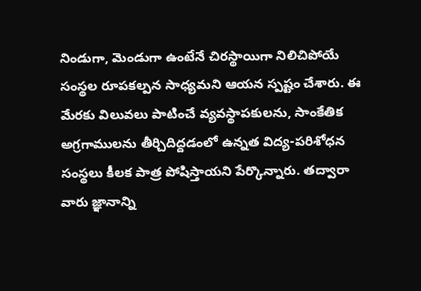నిండుగా, మెండుగా ఉంటేనే చిరస్థాయిగా నిలిచిపోయే సంస్థల రూపకల్పన సాధ్యమని ఆయన స్పష్టం చేశారు. ఈ మేరకు విలువలు పాటించే వ్యవస్థాపకులను, సాంకేతిక అగ్రగాములను తీర్చిదిద్దడంలో ఉన్నత విద్య-పరిశోధన సంస్థలు కీలక పాత్ర పోషిస్తాయని పేర్కొన్నారు. తద్వారా వారు జ్ఞానాన్ని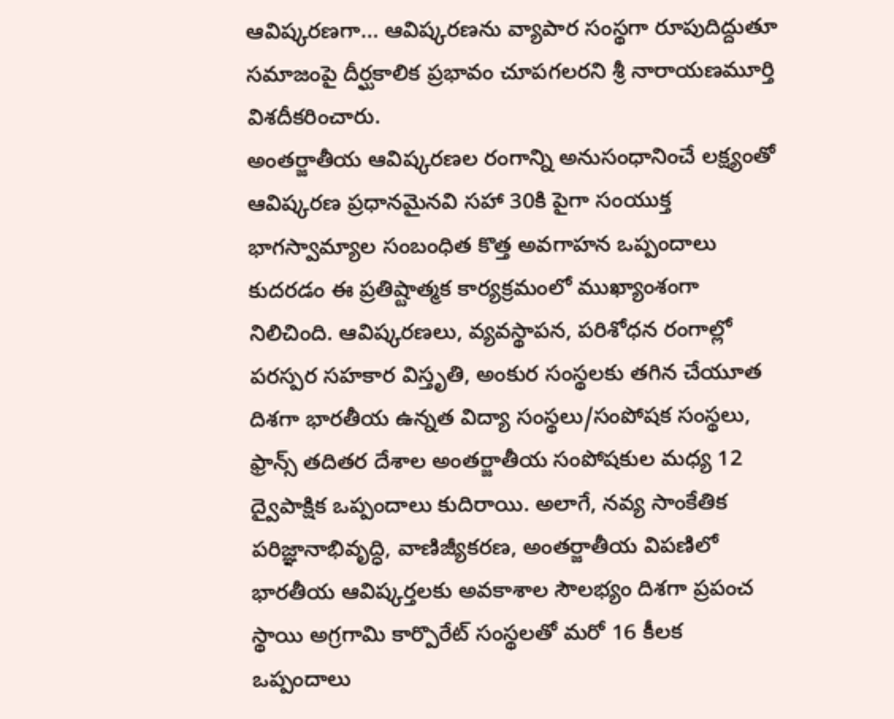ఆవిష్కరణగా... ఆవిష్కరణను వ్యాపార సంస్థగా రూపుదిద్దుతూ సమాజంపై దీర్ఘకాలిక ప్రభావం చూపగలరని శ్రీ నారాయణమూర్తి విశదీకరించారు.
అంతర్జాతీయ ఆవిష్కరణల రంగాన్ని అనుసంధానించే లక్ష్యంతో ఆవిష్కరణ ప్రధానమైనవి సహా 30కి పైగా సంయుక్త భాగస్వామ్యాల సంబంధిత కొత్త అవగాహన ఒప్పందాలు కుదరడం ఈ ప్రతిష్టాత్మక కార్యక్రమంలో ముఖ్యాంశంగా నిలిచింది. ఆవిష్కరణలు, వ్యవస్థాపన, పరిశోధన రంగాల్లో పరస్పర సహకార విస్తృతి, అంకుర సంస్థలకు తగిన చేయూత దిశగా భారతీయ ఉన్నత విద్యా సంస్థలు/సంపోషక సంస్థలు, ఫ్రాన్స్ తదితర దేశాల అంతర్జాతీయ సంపోషకుల మధ్య 12 ద్వైపాక్షిక ఒప్పందాలు కుదిరాయి. అలాగే, నవ్య సాంకేతిక పరిజ్ఞానాభివృద్ధి, వాణిజ్యీకరణ, అంతర్జాతీయ విపణిలో భారతీయ ఆవిష్కర్తలకు అవకాశాల సౌలభ్యం దిశగా ప్రపంచ స్థాయి అగ్రగామి కార్పొరేట్ సంస్థలతో మరో 16 కీలక ఒప్పందాలు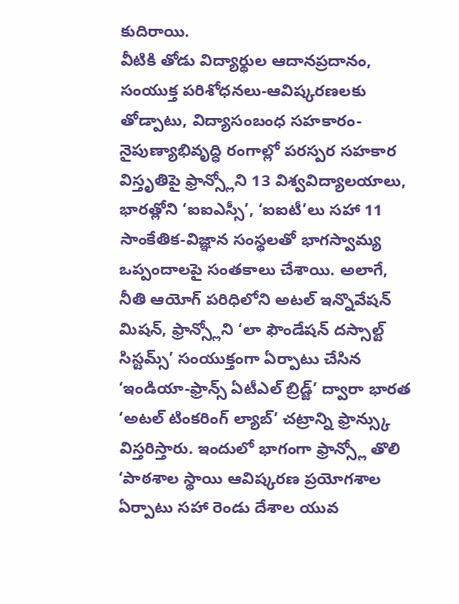కుదిరాయి.
వీటికి తోడు విద్యార్థుల ఆదానప్రదానం, సంయుక్త పరిశోధనలు-ఆవిష్కరణలకు తోడ్పాటు, విద్యాసంబంధ సహకారం-నైపుణ్యాభివృద్ధి రంగాల్లో పరస్పర సహకార విస్తృతిపై ఫ్రాన్స్లోని 13 విశ్వవిద్యాలయాలు, భారత్లోని ‘ఐఐఎస్సీ’, ‘ఐఐటీ’లు సహా 11 సాంకేతిక-విజ్ఞాన సంస్థలతో భాగస్వామ్య ఒప్పందాలపై సంతకాలు చేశాయి. అలాగే, నీతి ఆయోగ్ పరిధిలోని అటల్ ఇన్నొవేషన్ మిషన్, ఫ్రాన్స్లోని ‘లా ఫౌండేషన్ దస్సాల్ట్ సిస్టమ్స్’ సంయుక్తంగా ఏర్పాటు చేసిన ‘ఇండియా-ఫ్రాన్స్ ఏటీఎల్ బ్రిడ్జ్’ ద్వారా భారత ‘అటల్ టింకరింగ్ ల్యాబ్’ చట్రాన్ని ఫ్రాన్స్కు విస్తరిస్తారు. ఇందులో భాగంగా ఫ్రాన్స్లో తొలి ‘పాఠశాల స్థాయి ఆవిష్కరణ ప్రయోగశాల ఏర్పాటు సహా రెండు దేశాల యువ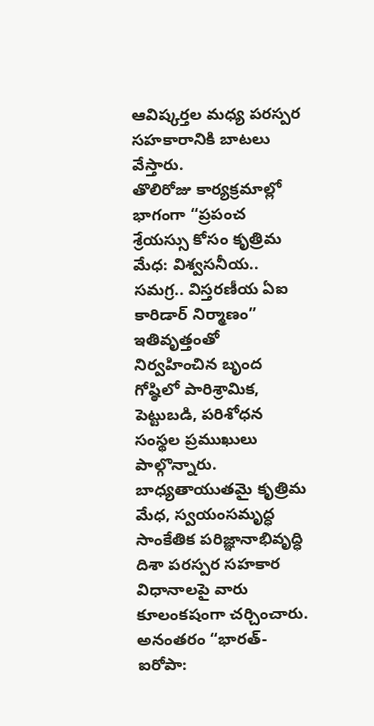ఆవిష్కర్తల మధ్య పరస్పర సహకారానికి బాటలు వేస్తారు.
తొలిరోజు కార్యక్రమాల్లో భాగంగా “ప్రపంచ శ్రేయస్సు కోసం కృత్రిమ మేధ: విశ్వసనీయ.. సమగ్ర.. విస్తరణీయ ఏఐ కారిడార్ నిర్మాణం” ఇతివృత్తంతో నిర్వహించిన బృంద గోష్ఠిలో పారిశ్రామిక, పెట్టుబడి, పరిశోధన సంస్థల ప్రముఖులు పాల్గొన్నారు. బాధ్యతాయుతమై కృత్రిమ మేధ, స్వయంసమృద్ధ సాంకేతిక పరిజ్ఞానాభివృద్ధి దిశా పరస్పర సహకార విధానాలపై వారు కూలంకషంగా చర్చించారు.
అనంతరం “భారత్-ఐరోపా: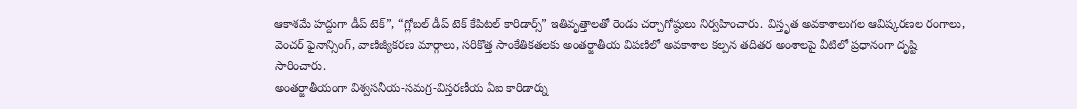ఆకాశమే హద్దుగా డీప్ టెక్”, “గ్లోబల్ డీప్ టెక్ కేపిటల్ కారిడార్స్” ఇతివృత్తాలతో రెండు చర్చాగోష్ఠులు నిర్వహించారు. విస్తృత అవకాశాలుగల ఆవిష్కరణల రంగాలు, వెంచర్ ఫైనాన్సింగ్, వాణిజ్యీకరణ మార్గాలు, సరికొత్త సాంకేతికతలకు అంతర్జాతీయ విపణిలో అవకాశాల కల్పన తదితర అంశాలపై వీటిలో ప్రధానంగా దృష్టి సారించారు.
అంతర్జాతీయంగా విశ్వసనీయ-సమగ్ర-విస్తరణీయ ఏఐ కారిడార్ను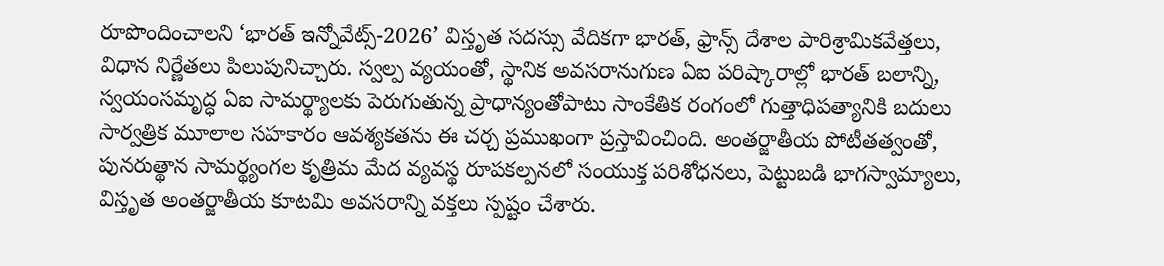రూపొందించాలని ‘భారత్ ఇన్నోవేట్స్-2026’ విస్తృత సదస్సు వేదికగా భారత్, ఫ్రాన్స్ దేశాల పారిశ్రామికవేత్తలు, విధాన నిర్ణేతలు పిలుపునిచ్చారు. స్వల్ప వ్యయంతో, స్థానిక అవసరానుగుణ ఏఐ పరిష్కారాల్లో భారత్ బలాన్ని, స్వయంసమృద్ధ ఏఐ సామర్థ్యాలకు పెరుగుతున్న ప్రాధాన్యంతోపాటు సాంకేతిక రంగంలో గుత్తాధిపత్యానికి బదులు సార్వత్రిక మూలాల సహకారం ఆవశ్యకతను ఈ చర్చ ప్రముఖంగా ప్రస్తావించింది. అంతర్జాతీయ పోటీతత్వంతో, పునరుత్థాన సామర్థ్యంగల కృత్రిమ మేద వ్యవస్థ రూపకల్పనలో సంయుక్త పరిశోధనలు, పెట్టుబడి భాగస్వామ్యాలు, విస్తృత అంతర్జాతీయ కూటమి అవసరాన్ని వక్తలు స్పష్టం చేశారు.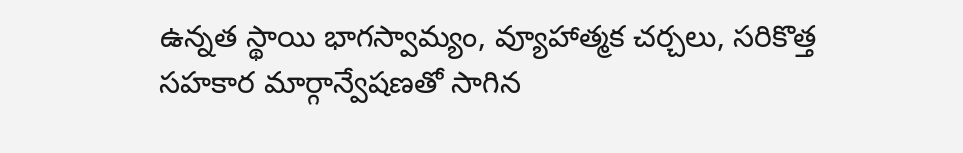ఉన్నత స్థాయి భాగస్వామ్యం, వ్యూహాత్మక చర్చలు, సరికొత్త సహకార మార్గాన్వేషణతో సాగిన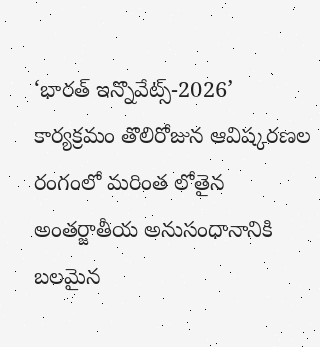‘భారత్ ఇన్నొవేట్స్-2026’ కార్యక్రమం తొలిరోజున ఆవిష్కరణల రంగంలో మరింత లోతైన అంతర్జాతీయ అనుసంధానానికి బలమైన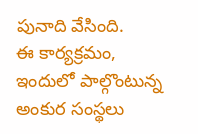పునాది వేసింది.
ఈ కార్యక్రమం, ఇందులో పాల్గొంటున్న అంకుర సంస్థలు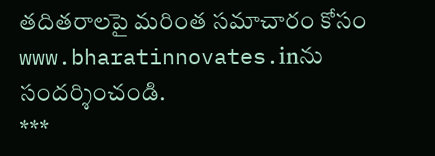తదితరాలపై మరింత సమాచారం కోసం www.bharatinnovates.inను సందర్శించండి.
***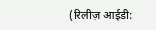(रिलीज़ आईडी: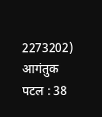2273202)
आगंतुक पटल : 38